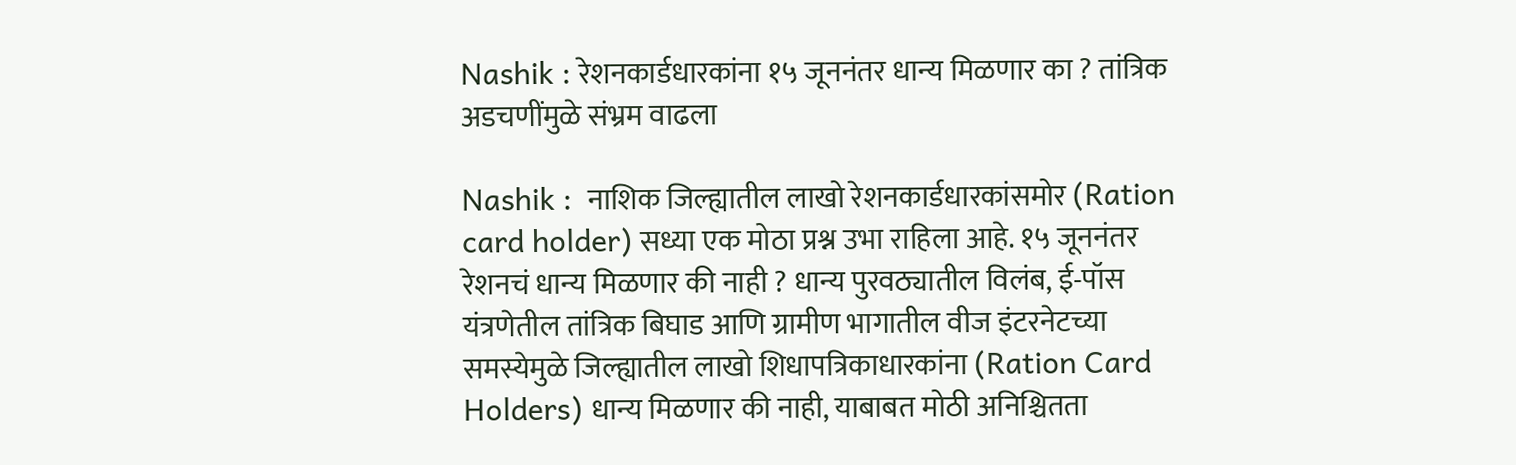Nashik : रेशनकार्डधारकांना १५ जूननंतर धान्य मिळणार का ? तांत्रिक अडचणींमुळे संभ्रम वाढला

Nashik :  नाशिक जिल्ह्यातील लाखो रेशनकार्डधारकांसमोर (Ration card holder) सध्या एक मोठा प्रश्न उभा राहिला आहे. १५ जूननंतर रेशनचं धान्य मिळणार की नाही ? धान्य पुरवठ्यातील विलंब, ई-पॉस यंत्रणेतील तांत्रिक बिघाड आणि ग्रामीण भागातील वीज इंटरनेटच्या समस्येमुळे जिल्ह्यातील लाखो शिधापत्रिकाधारकांना (Ration Card Holders) धान्य मिळणार की नाही, याबाबत मोठी अनिश्चितता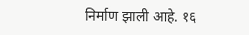निर्माण झाली आहे. १६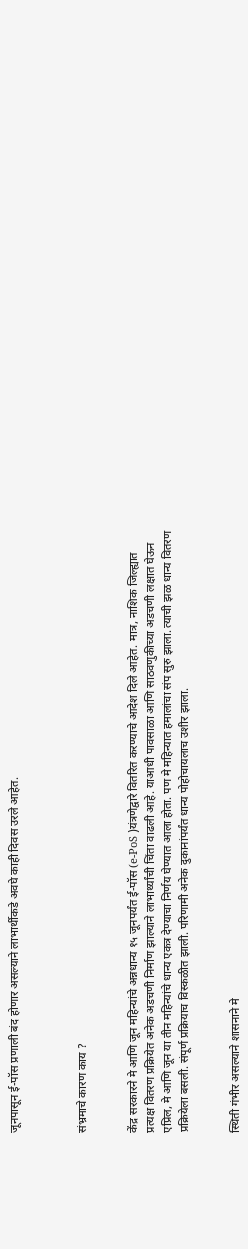जूनपासून ई-पॉस प्रणाली बंद होणार असल्याने लाभार्थीकडे अवघे काही दिवस उरले आहेत.



संभ्रमाचे कारण काय ?


केंद्र सरकारने मे आणि जून महिन्यांचे अन्नधान्य १५ जूनपर्यंत ई-पॉस (e-PoS )यंत्रणेद्वारे वितरित करण्याचे आदेश दिले आहेत. मात्र, नाशिक जिल्ह्यात प्रत्यक्ष वितरण प्रक्रियेत अनेक अडचणी निर्माण झाल्याने लाभार्थ्यांची चिंता वाढली आहे. याआधी पावसाळा आणि साठवणुकीच्या अडचणी लक्षात घेऊन एप्रिल, मे आणि जून या तीन महिन्यांचे धान्य एकत्र देण्याचा निर्णय घेण्यात आला होता. पण मे महिन्यात हमालांचा संप सुरु झाला. त्याची झळ धान्य वितरण प्रक्रियेला बसली. संपूर्ण प्रक्रियाच विस्कळीत झाली. परिणामी अनेक दुकानांपर्यंत धान्य पोहोचायलाच उशीर झाला.


स्थिती गंभीर असल्याने शासनाने मे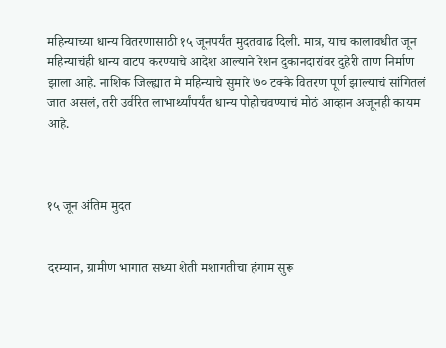महिन्याच्या धान्य वितरणासाठी १५ जूनपर्यंत मुदतवाढ दिली. मात्र, याच कालावधीत जून महिन्याचंही धान्य वाटप करण्याचे आदेश आल्याने रेशन दुकानदारांवर दुहेरी ताण निर्माण झाला आहे. नाशिक जिल्ह्यात मे महिन्याचे सुमारे ७० टक्के वितरण पूर्ण झाल्याचं सांगितलं जात असलं, तरी उर्वरित लाभार्थ्यांपर्यंत धान्य पोहोचवण्याचं मोठं आव्हान अजूनही कायम आहे.



१५ जून अंतिम मुदत


दरम्यान, ग्रामीण भागात सध्या शेती मशागतीचा हंगाम सुरू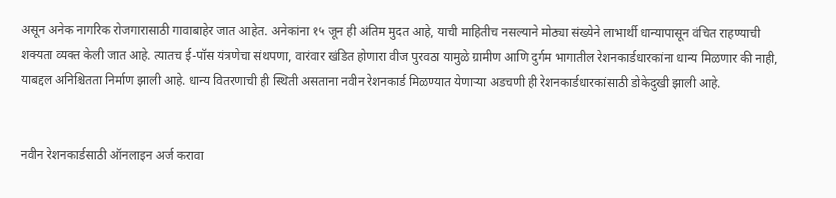असून अनेक नागरिक रोजगारासाठी गावाबाहेर जात आहेत. अनेकांना १५ जून ही अंतिम मुदत आहे, याची माहितीच नसल्याने मोठ्या संख्येने लाभार्थी धान्यापासून वंचित राहण्याची शक्यता व्यक्त केली जात आहे. त्यातच ई-पॉस यंत्रणेचा संथपणा, वारंवार खंडित होणारा वीज पुरवठा यामुळे ग्रामीण आणि दुर्गम भागातील रेशनकार्डधारकांना धान्य मिळणार की नाही, याबद्दल अनिश्चितता निर्माण झाली आहे. धान्य वितरणाची ही स्थिती असताना नवीन रेशनकार्ड मिळण्यात येणाऱ्या अडचणी ही रेशनकार्डधारकांसाठी डोकेदुखी झाली आहे.


नवीन रेशनकार्डसाठी ऑनलाइन अर्ज करावा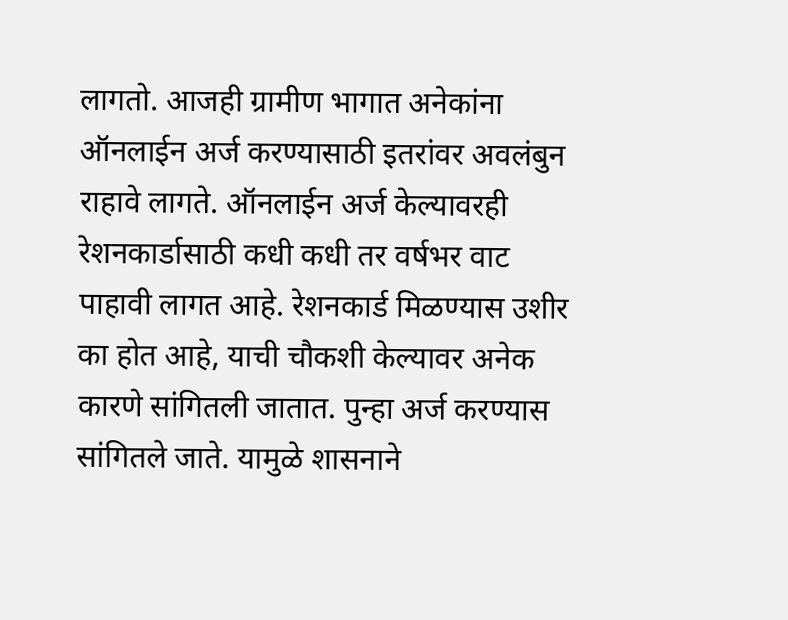लागतो. आजही ग्रामीण भागात अनेकांना ऑनलाईन अर्ज करण्यासाठी इतरांवर अवलंबुन राहावे लागते. ऑनलाईन अर्ज केल्यावरही रेशनकार्डासाठी कधी कधी तर वर्षभर वाट पाहावी लागत आहे. रेशनकार्ड मिळण्यास उशीर का होत आहे, याची चौकशी केल्यावर अनेक कारणे सांगितली जातात. पुन्हा अर्ज करण्यास सांगितले जाते. यामुळे शासनाने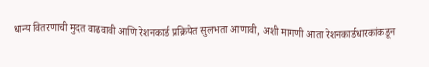धान्य वितरणाची मुदत वाढवावी आणि रेशनकार्ड प्रक्रियेत सुलभता आणावी, अशी मागणी आता रेशनकार्डधारकांकडून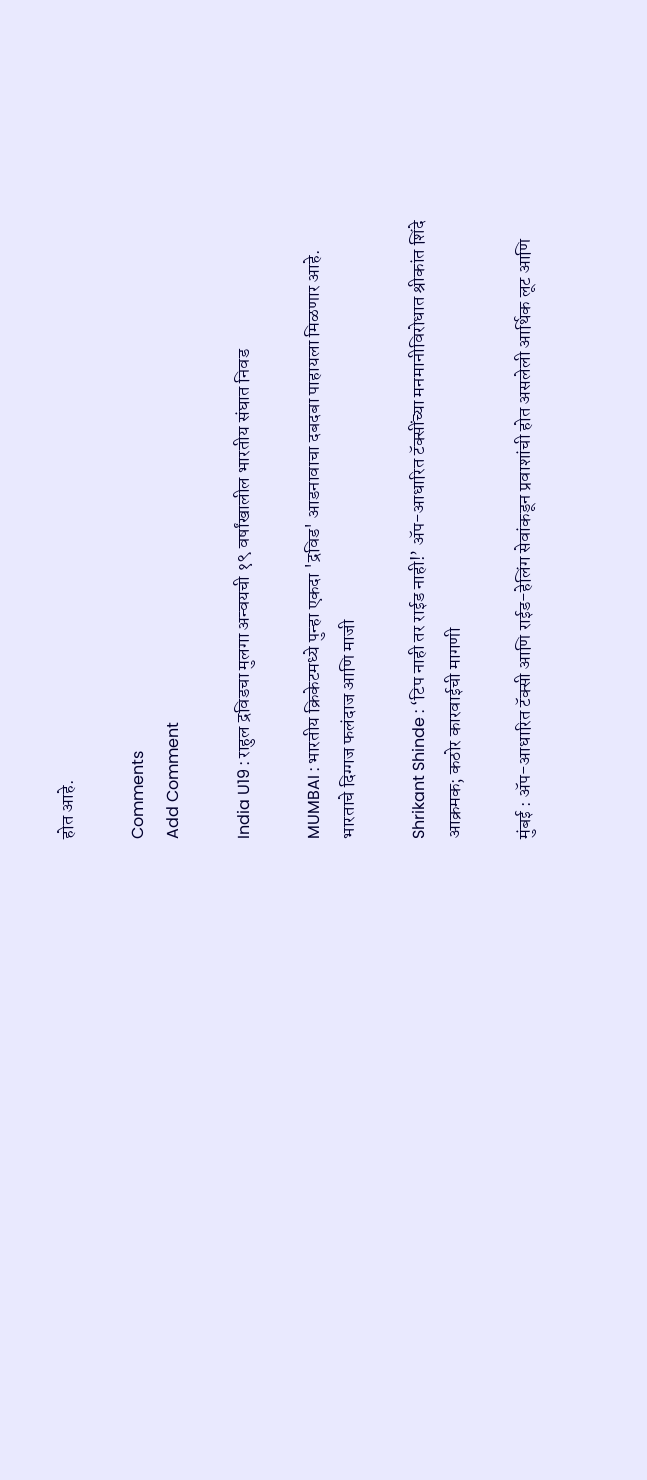होत आहे.

Comments
Add Comment

India U19 : राहुल द्रविडचा मुलगा अन्वयची १९ वर्षांखालील भारतीय संघात निवड

MUMBAI : भारतीय क्रिकेटमध्ये पुन्हा एकदा 'द्रविड' आडनावाचा दबदबा पाहायला मिळणार आहे. भारताचे दिग्गज फलंदाज आणि माजी

Shrikant Shinde : ‘टिप नाही तर राईड नाही!’ ॲप-आधारित टॅक्सींच्या मनमानीविरोधात श्रीकांत शिंदे आक्रमक; कठोर कारवाईची मागणी

मुंबई : ॲप-आधारित टॅक्सी आणि राईड-हेलिंग सेवांकडून प्रवाशांची होत असलेली आर्थिक लूट आणि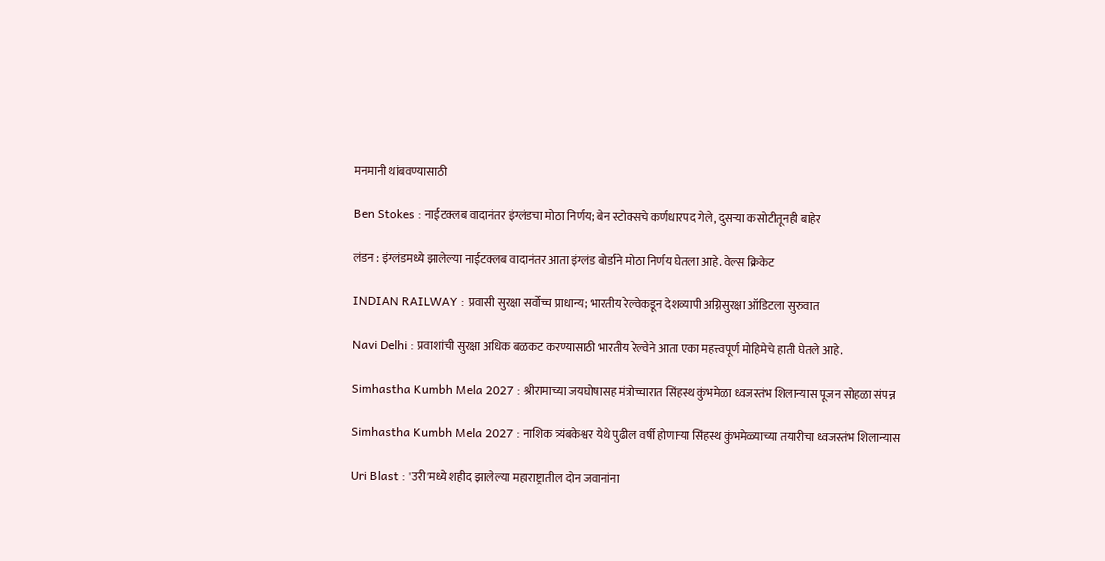मनमानी थांबवण्यासाठी

Ben Stokes : नाईटक्लब वादानंतर इंग्लंडचा मोठा निर्णय; बेन स्टोक्सचे कर्णधारपद गेले, दुसऱ्या कसोटीतूनही बाहेर

लंडन : इंग्लंडमध्ये झालेल्या नाईटक्लब वादानंतर आता इंग्लंड बोर्डाने मोठा निर्णय घेतला आहे. वेल्स क्रिकेट

INDIAN RAILWAY : प्रवासी सुरक्षा सर्वोच्च प्राधान्य; भारतीय रेल्वेकडून देशव्यापी अग्निसुरक्षा ऑडिटला सुरुवात

Navi Delhi : प्रवाशांची सुरक्षा अधिक बळकट करण्यासाठी भारतीय रेल्वेने आता एका महत्त्वपूर्ण मोहिमेचे हाती घेतले आहे.

Simhastha Kumbh Mela 2027 : श्रीरामाच्या जयघोषासह मंत्रोच्चारात सिंहस्थ कुंभमेळा ध्वजस्तंभ शिलान्यास पूजन सोहळा संपन्न

Simhastha Kumbh Mela 2027 : नाशिक त्र्यंबकेश्वर येथे पुढील वर्षी होणाऱ्या सिंहस्थ कुंभमेळ्याच्या तयारीचा ध्वजस्तंभ शिलान्यास

Uri Blast : 'उरी'मध्ये शहीद झालेल्या महाराष्ट्रातील दोन जवानांना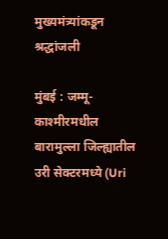मुख्यमंत्र्यांकडून श्रद्धांजली

मुंबई : जम्मू-काश्मीरमधील बारामुल्ला जिल्ह्यातील उरी सेक्टरमध्ये (Uri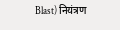Blast) नियंत्रण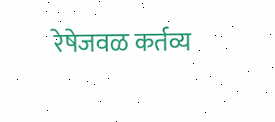रेषेजवळ कर्तव्य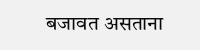बजावत असताना